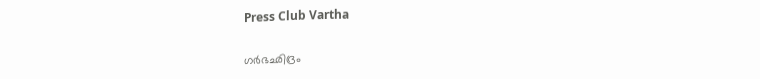Press Club Vartha

ഗർഭഛിദ്രം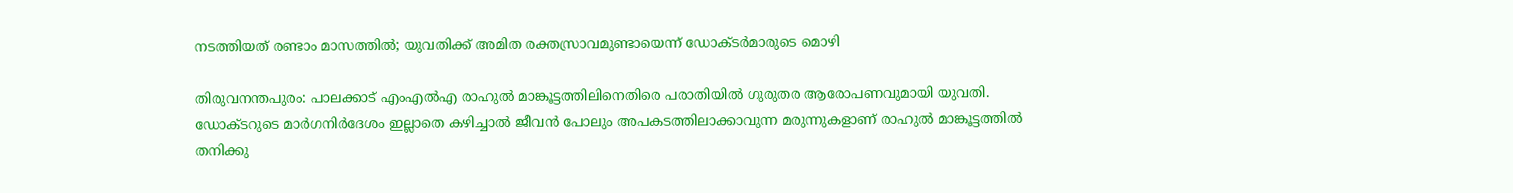നടത്തിയത് രണ്ടാം മാസത്തിൽ; യുവതിക്ക് അമിത രക്തസ്രാവമുണ്ടായെന്ന് ഡോക്ടര്‍മാരുടെ മൊഴി

തിരുവനന്തപുരം: പാലക്കാട് എംഎൽഎ രാഹുൽ മാങ്കൂട്ടത്തിലിനെതിരെ പരാതിയിൽ ഗുരുതര ആരോപണവുമായി യുവതി. ഡോക്ടറുടെ മാര്‍ഗനിര്‍ദേശം ഇല്ലാതെ കഴിച്ചാല്‍ ജീവന്‍ പോലും അപകടത്തിലാക്കാവുന്ന മരുന്നുകളാണ് രാഹുൽ മാങ്കൂട്ടത്തിൽ തനിക്കു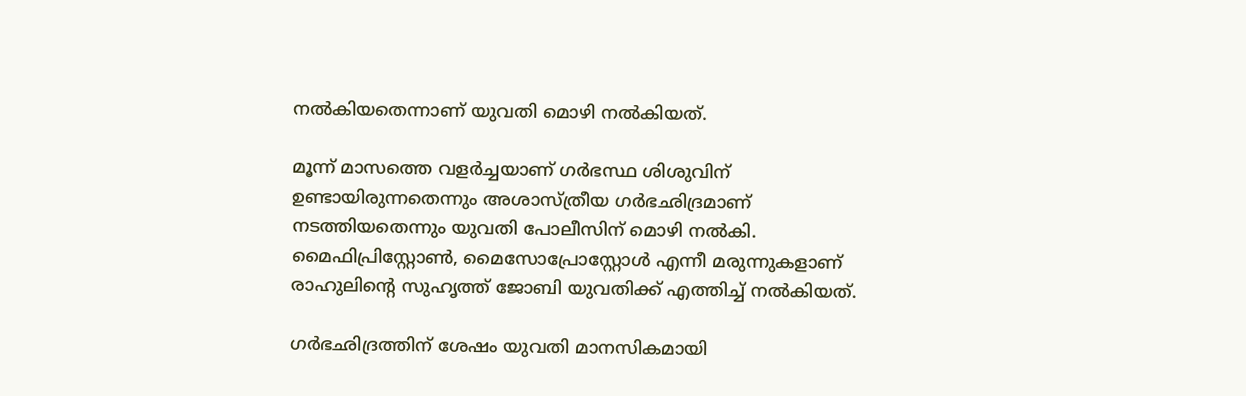നൽകിയതെന്നാണ് യുവതി മൊഴി നൽകിയത്.

മൂന്ന് മാസത്തെ വളര്‍ച്ചയാണ് ഗര്‍ഭസ്ഥ ശിശുവിന് ഉണ്ടായിരുന്നതെന്നും അശാസ്ത്രീയ ഗര്‍ഭഛിദ്രമാണ് നടത്തിയതെന്നും യുവതി പോലീസിന് മൊഴി നൽകി. മൈഫിപ്രിസ്റ്റോണ്‍, മൈസോപ്രോസ്റ്റോള്‍ എന്നീ മരുന്നുകളാണ് രാഹുലിന്റെ സുഹൃത്ത് ജോബി യുവതിക്ക് എത്തിച്ച് നല്‍കിയത്.

ഗർഭഛിദ്രത്തിന് ശേഷം യുവതി മാനസികമായി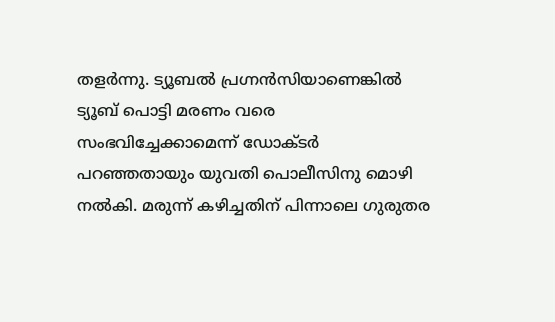തളർന്നു. ട്യൂബല്‍ പ്രഗ്നന്‍സിയാണെങ്കില്‍ ട്യൂബ് പൊട്ടി മരണം വരെ സംഭവിച്ചേക്കാമെന്ന് ഡോക്ടര്‍ പറഞ്ഞതായും യുവതി പൊലീസിനു മൊഴി നല്‍കി. മരുന്ന് കഴിച്ചതിന് പിന്നാലെ ഗുരുതര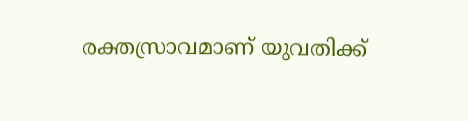രക്തസ്രാവമാണ് യുവതിക്ക്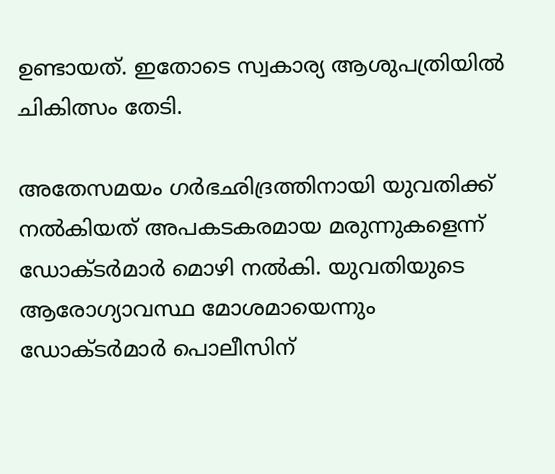ഉണ്ടായത്. ഇതോടെ സ്വകാര്യ ആശുപത്രിയില്‍ ചികിത്സം തേടി.

അതേസമയം ഗർഭഛിദ്രത്തിനായി യുവതിക്ക് നൽകിയത് അപകടകരമായ മരുന്നുകളെന്ന് ഡോക്ടർമാർ മൊഴി നൽകി. യുവതിയുടെ ആരോഗ്യാവസ്ഥ മോശമായെന്നും ഡോക്ടര്‍മാര്‍ പൊലീസിന്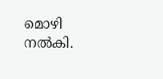മൊഴി നല്‍കി.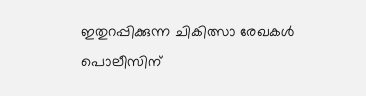ഇതുറപ്പിക്കുന്ന ചികിത്സാ രേഖകള്‍ പൊലീസിന്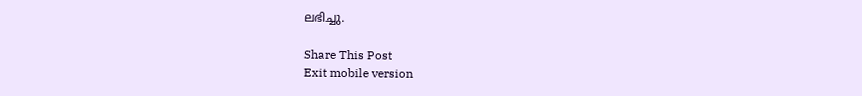ലഭിച്ചു.

Share This Post
Exit mobile version